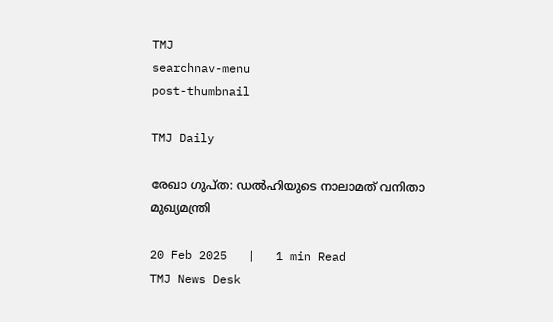TMJ
searchnav-menu
post-thumbnail

TMJ Daily

രേഖാ ഗുപ്ത: ഡല്‍ഹിയുടെ നാലാമത് വനിതാ മുഖ്യമന്ത്രി

20 Feb 2025   |   1 min Read
TMJ News Desk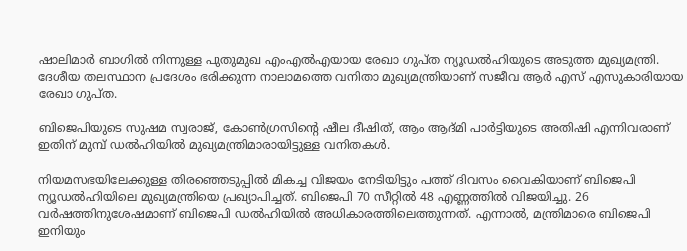ഷാലിമാര്‍ ബാഗില്‍ നിന്നുള്ള പുതുമുഖ എംഎല്‍എയായ രേഖാ ഗുപ്ത ന്യൂഡല്‍ഹിയുടെ അടുത്ത മുഖ്യമന്ത്രി. ദേശീയ തലസ്ഥാന പ്രദേശം ഭരിക്കുന്ന നാലാമത്തെ വനിതാ മുഖ്യമന്ത്രിയാണ് സജീവ ആര്‍ എസ് എസുകാരിയായ രേഖാ ഗുപ്ത.

ബിജെപിയുടെ സുഷമ സ്വരാജ്, കോണ്‍ഗ്രസിന്റെ ഷീല ദീഷിത്, ആം ആദ്മി പാര്‍ട്ടിയുടെ അതിഷി എന്നിവരാണ് ഇതിന് മുമ്പ് ഡല്‍ഹിയില്‍ മുഖ്യമന്ത്രിമാരായിട്ടുള്ള വനിതകള്‍.

നിയമസഭയിലേക്കുള്ള തിരഞ്ഞെടുപ്പില്‍ മികച്ച വിജയം നേടിയിട്ടും പത്ത് ദിവസം വൈകിയാണ് ബിജെപി ന്യൂഡല്‍ഹിയിലെ മുഖ്യമന്ത്രിയെ പ്രഖ്യാപിച്ചത്. ബിജെപി 70 സീറ്റില്‍ 48 എണ്ണത്തില്‍ വിജയിച്ചു. 26 വര്‍ഷത്തിനുശേഷമാണ് ബിജെപി ഡല്‍ഹിയില്‍ അധികാരത്തിലെത്തുന്നത്. എന്നാല്‍, മന്ത്രിമാരെ ബിജെപി ഇനിയും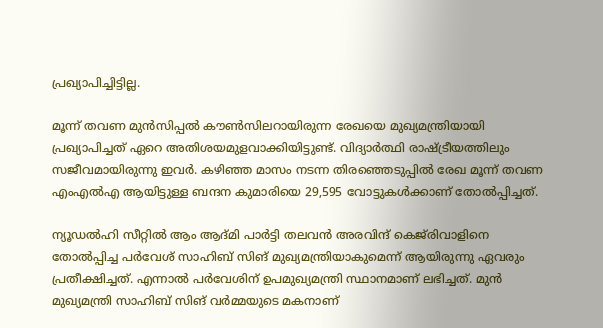പ്രഖ്യാപിച്ചിട്ടില്ല.

മൂന്ന് തവണ മുന്‍സിപ്പല്‍ കൗണ്‍സിലറായിരുന്ന രേഖയെ മുഖ്യമന്ത്രിയായി പ്രഖ്യാപിച്ചത് ഏറെ അതിശയമുളവാക്കിയിട്ടുണ്ട്. വിദ്യാര്‍ത്ഥി രാഷ്ട്രീയത്തിലും സജീവമായിരുന്നു ഇവര്‍. കഴിഞ്ഞ മാസം നടന്ന തിരഞ്ഞെടുപ്പില്‍ രേഖ മൂന്ന് തവണ എംഎല്‍എ ആയിട്ടുള്ള ബന്ദന കുമാരിയെ 29,595 വോട്ടുകള്‍ക്കാണ് തോല്‍പ്പിച്ചത്.

ന്യൂഡല്‍ഹി സീറ്റില്‍ ആം ആദ്മി പാര്‍ട്ടി തലവന്‍ അരവിന്ദ് കെജ്‌രിവാളിനെ തോല്‍പ്പിച്ച പര്‍വേശ് സാഹിബ് സിങ് മുഖ്യമന്ത്രിയാകുമെന്ന് ആയിരുന്നു ഏവരും പ്രതീക്ഷിച്ചത്. എന്നാല്‍ പര്‍വേശിന് ഉപമുഖ്യമന്ത്രി സ്ഥാനമാണ് ലഭിച്ചത്. മുന്‍ മുഖ്യമന്ത്രി സാഹിബ് സിങ് വര്‍മ്മയുടെ മകനാണ്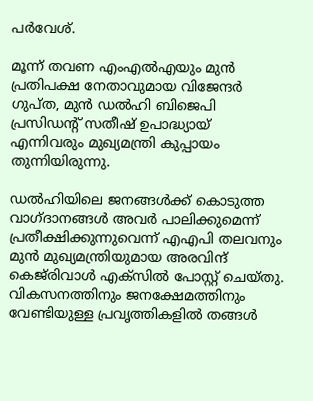പര്‍വേശ്.

മൂന്ന് തവണ എംഎല്‍എയും മുന്‍ പ്രതിപക്ഷ നേതാവുമായ വിജേന്ദര്‍ ഗുപ്ത, മുന്‍ ഡല്‍ഹി ബിജെപി പ്രസിഡന്റ് സതീഷ് ഉപാദ്ധ്യായ് എന്നിവരും മുഖ്യമന്ത്രി കുപ്പായം തുന്നിയിരുന്നു.

ഡല്‍ഹിയിലെ ജനങ്ങള്‍ക്ക് കൊടുത്ത വാഗ്ദാനങ്ങള്‍ അവര്‍ പാലിക്കുമെന്ന് പ്രതീക്ഷിക്കുന്നുവെന്ന് എഎപി തലവനും മുന്‍ മുഖ്യമന്ത്രിയുമായ അരവിന്ദ് കെജ്‌രിവാള്‍ എക്‌സില്‍ പോസ്റ്റ് ചെയ്തു. വികസനത്തിനും ജനക്ഷേമത്തിനും വേണ്ടിയുള്ള പ്രവൃത്തികളില്‍ തങ്ങള്‍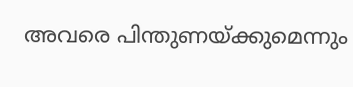അവരെ പിന്തുണയ്ക്കുമെന്നും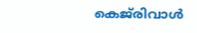കെജ്‌രിവാള്‍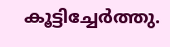കൂട്ടിച്ചേര്‍ത്തു.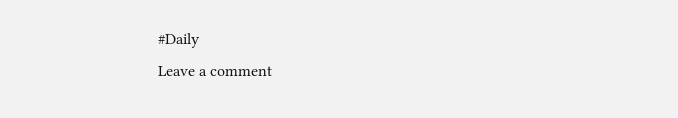#Daily
Leave a comment